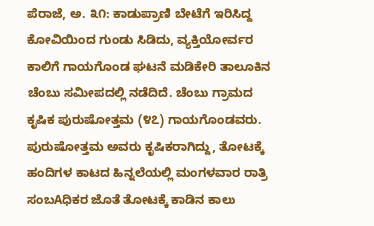ಪೆರಾಜೆ, ಅ. ೩೧: ಕಾಡುಪ್ರಾಣಿ ಬೇಟೆಗೆ ಇರಿಸಿದ್ದ ಕೋವಿಯಿಂದ ಗುಂಡು ಸಿಡಿದು, ವ್ಯಕ್ತಿಯೋರ್ವರ ಕಾಲಿಗೆ ಗಾಯಗೊಂಡ ಘಟನೆ ಮಡಿಕೇರಿ ತಾಲೂಕಿನ ಚೆಂಬು ಸಮೀಪದಲ್ಲಿ ನಡೆದಿದೆ. ಚೆಂಬು ಗ್ರಾಮದ ಕೃಷಿಕ ಪುರುಷೋತ್ತಮ (೪೭) ಗಾಯಗೊಂಡವರು. ಪುರುಷೋತ್ತಮ ಅವರು ಕೃಷಿಕರಾಗಿದ್ದು, ತೋಟಕ್ಕೆ ಹಂದಿಗಳ ಕಾಟದ ಹಿನ್ನಲೆಯಲ್ಲಿ ಮಂಗಳವಾರ ರಾತ್ರಿ ಸಂಬAಧಿಕರ ಜೊತೆ ತೋಟಕ್ಕೆ ಕಾಡಿನ ಕಾಲು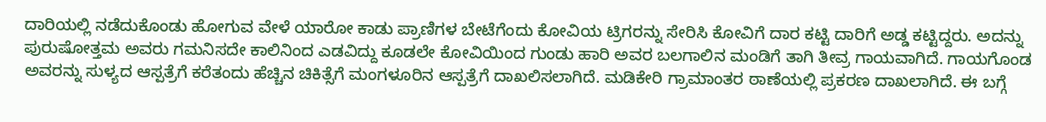ದಾರಿಯಲ್ಲಿ ನಡೆದುಕೊಂಡು ಹೋಗುವ ವೇಳೆ ಯಾರೋ ಕಾಡು ಪ್ರಾಣಿಗಳ ಬೇಟೆಗೆಂದು ಕೋವಿಯ ಟ್ರಿಗರನ್ನು ಸೇರಿಸಿ ಕೋವಿಗೆ ದಾರ ಕಟ್ಟಿ ದಾರಿಗೆ ಅಡ್ಡ ಕಟ್ಟಿದ್ದರು. ಅದನ್ನು ಪುರುಷೋತ್ತಮ ಅವರು ಗಮನಿಸದೇ ಕಾಲಿನಿಂದ ಎಡವಿದ್ದು ಕೂಡಲೇ ಕೋವಿಯಿಂದ ಗುಂಡು ಹಾರಿ ಅವರ ಬಲಗಾಲಿನ ಮಂಡಿಗೆ ತಾಗಿ ತೀವ್ರ ಗಾಯವಾಗಿದೆ. ಗಾಯಗೊಂಡ ಅವರನ್ನು ಸುಳ್ಯದ ಆಸ್ಪತ್ರೆಗೆ ಕರೆತಂದು ಹೆಚ್ಚಿನ ಚಿಕಿತ್ಸೆಗೆ ಮಂಗಳೂರಿನ ಆಸ್ಪತ್ರೆಗೆ ದಾಖಲಿಸಲಾಗಿದೆ. ಮಡಿಕೇರಿ ಗ್ರಾಮಾಂತರ ಠಾಣೆಯಲ್ಲಿ ಪ್ರಕರಣ ದಾಖಲಾಗಿದೆ. ಈ ಬಗ್ಗೆ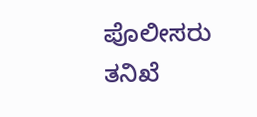ಪೊಲೀಸರು ತನಿಖೆ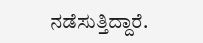ನಡೆಸುತ್ತಿದ್ದಾರೆ.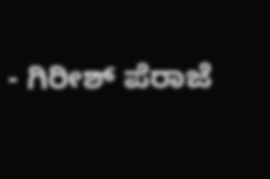- ಗಿರೀಶ್ ಪೆರಾಜೆ